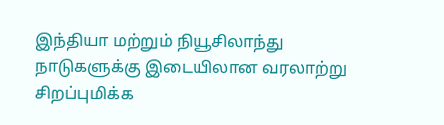இந்தியா மற்றும் நியூசிலாந்து நாடுகளுக்கு இடையிலான வரலாற்று சிறப்புமிக்க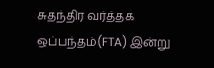சுதந்திர வர்த்தக ஒப்பந்தம்(FTA) இன்று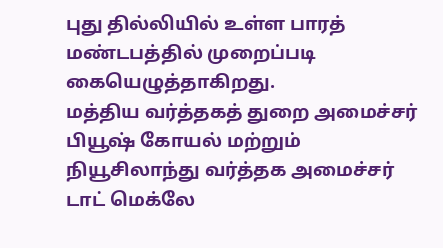புது தில்லியில் உள்ள பாரத் மண்டபத்தில் முறைப்படி கையெழுத்தாகிறது.
மத்திய வர்த்தகத் துறை அமைச்சர் பியூஷ் கோயல் மற்றும் நியூசிலாந்து வர்த்தக அமைச்சர் டாட் மெக்லே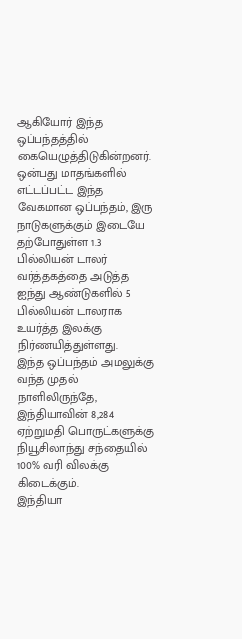ஆகியோர் இந்த ஒப்பந்தத்தில் கையெழுத்திடுகின்றனர்.
ஒன்பது மாதங்களில் எட்டப்பட்ட இந்த வேகமான ஒப்பந்தம், இரு நாடுகளுக்கும் இடையே தற்போதுள்ள 1.3 பில்லியன் டாலர் வர்த்தகத்தை அடுத்த ஐந்து ஆண்டுகளில் 5 பில்லியன் டாலராக உயர்த்த இலக்கு நிர்ணயித்துள்ளது.
இந்த ஒப்பந்தம் அமலுக்கு வந்த முதல் நாளிலிருந்தே, இந்தியாவின் 8,284 ஏற்றுமதி பொருட்களுக்கு நியூசிலாந்து சந்தையில் 100% வரி விலக்கு கிடைக்கும்.
இந்தியா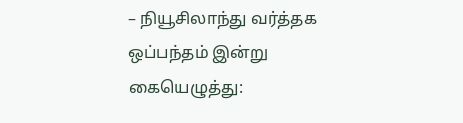– நியூசிலாந்து வர்த்தக ஒப்பந்தம் இன்று கையெழுத்து: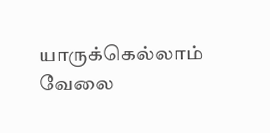யாருக்கெல்லாம் வேலை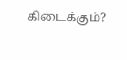கிடைக்கும்?